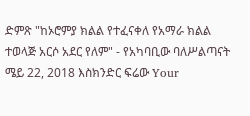ድምጽ "ከኦሮምያ ክልል የተፈናቀለ የአማራ ክልል ተወላጅ አርሶ አደር የለም" - የአካባቢው ባለሥልጣናት ሜይ 22, 2018 እስክንድር ፍሬው Your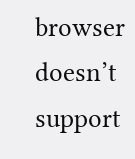browser doesn’t support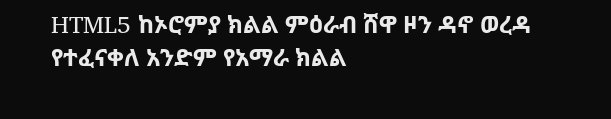HTML5 ከኦሮምያ ክልል ምዕራብ ሸዋ ዞን ዳኖ ወረዳ የተፈናቀለ አንድም የአማራ ክልል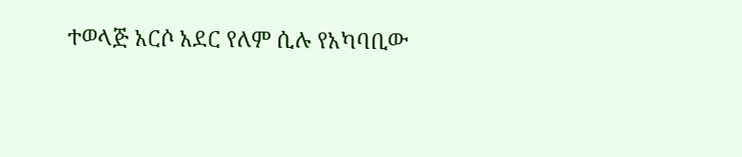ተወላጅ አርሶ አደር የለም ሲሉ የአካባቢው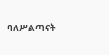ባለሥልጣናት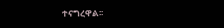ተናግረዋል፡፡